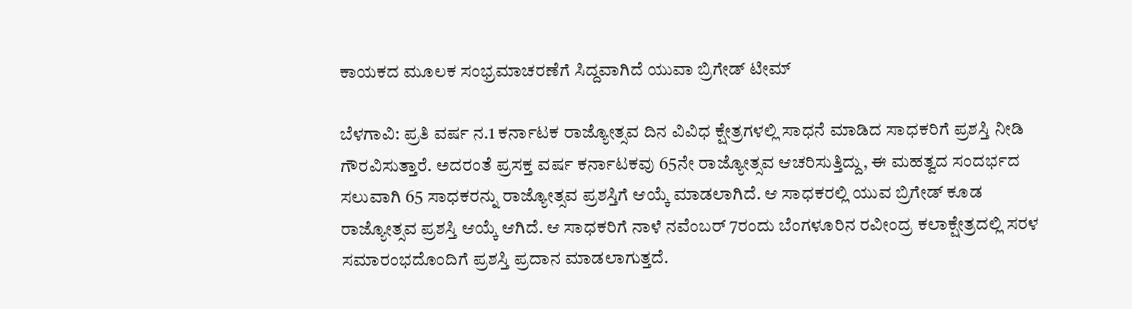ಕಾಯಕದ ಮೂಲಕ ಸಂಭ್ರಮಾಚರಣೆಗೆ ಸಿದ್ದವಾಗಿದೆ ಯುವಾ ಬ್ರಿಗೇಡ್ ಟೀಮ್

ಬೆಳಗಾವಿ: ಪ್ರತಿ ವರ್ಷ ನ.1 ಕರ್ನಾಟಕ ರಾಜ್ಯೋತ್ಸವ ದಿನ ವಿವಿಧ ಕ್ಷೇತ್ರಗಳಲ್ಲಿ ಸಾಧನೆ ಮಾಡಿದ ಸಾಧಕರಿಗೆ ಪ್ರಶಸ್ತಿ ನೀಡಿ ಗೌರವಿಸುತ್ತಾರೆ. ಅದರಂತೆ ಪ್ರಸಕ್ತ ವರ್ಷ ಕರ್ನಾಟಕವು 65ನೇ ರಾಜ್ಯೋತ್ಸವ ಆಚರಿಸುತ್ತಿದ್ದು, ಈ ಮಹತ್ವದ ಸಂದರ್ಭದ ಸಲುವಾಗಿ 65 ಸಾಧಕರನ್ನು ರಾಜ್ಯೋತ್ಸವ ಪ್ರಶಸ್ತಿಗೆ ಆಯ್ಕೆ ಮಾಡಲಾಗಿದೆ. ಆ ಸಾಧಕರಲ್ಲಿ ಯುವ ಬ್ರಿಗೇಡ್ ಕೂಡ ರಾಜ್ಯೋತ್ಸವ ಪ್ರಶಸ್ತಿ ಆಯ್ಕೆ ಆಗಿದೆ. ಆ ಸಾಧಕರಿಗೆ ನಾಳೆ ನವೆಂಬರ್ 7ರಂದು ಬೆಂಗಳೂರಿನ ರವೀಂದ್ರ ಕಲಾಕ್ಷೇತ್ರದಲ್ಲಿ ಸರಳ ಸಮಾರಂಭದೊಂದಿಗೆ ಪ್ರಶಸ್ತಿ ಪ್ರದಾನ ಮಾಡಲಾಗುತ್ತದೆ.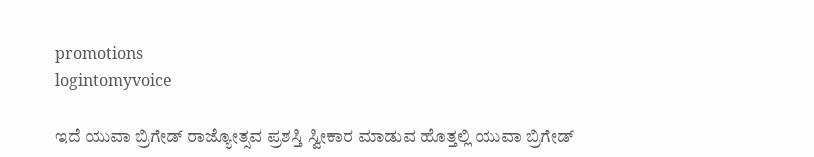promotions
logintomyvoice

ಇದೆ ಯುವಾ ಬ್ರಿಗೇಡ್ ರಾಜ್ಯೋತ್ಸವ ಪ್ರಶಸ್ತಿ ಸ್ವೀಕಾರ ಮಾಡುವ ಹೊತ್ತಲ್ಲಿ ಯುವಾ ಬ್ರಿಗೇಡ್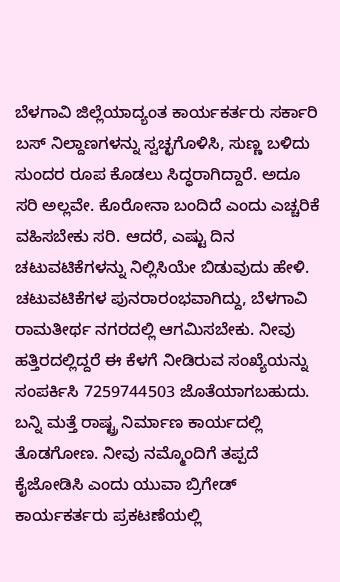ಬೆಳಗಾವಿ ಜಿಲ್ಲೆಯಾದ್ಯಂತ ಕಾರ್ಯಕರ್ತರು ಸರ್ಕಾರಿ ಬಸ್ ನಿಲ್ದಾಣಗಳನ್ನು ಸ್ವಚ್ಛಗೊಳಿಸಿ, ಸುಣ್ಣ ಬಳಿದು ಸುಂದರ ರೂಪ ಕೊಡಲು ಸಿದ್ಧರಾಗಿದ್ದಾರೆ. ಅದೂ ಸರಿ ಅಲ್ಲವೇ. ಕೊರೋನಾ ಬಂದಿದೆ ಎಂದು ಎಚ್ಚರಿಕೆ ವಹಿಸಬೇಕು ಸರಿ. ಆದರೆ, ಎಷ್ಟು ದಿನ ಚಟುವಟಿಕೆಗಳನ್ನು ನಿಲ್ಲಿಸಿಯೇ ಬಿಡುವುದು ಹೇಳಿ. ಚಟುವಟಿಕೆಗಳ ಪುನರಾರಂಭವಾಗಿದ್ದು, ಬೆಳಗಾವಿ ರಾಮತೀರ್ಥ ನಗರದಲ್ಲಿ ಆಗಮಿಸಬೇಕು. ನೀವು ಹತ್ತಿರದಲ್ಲಿದ್ದರೆ ಈ ಕೆಳಗೆ ನೀಡಿರುವ ಸಂಖ್ಯೆಯನ್ನು ಸಂಪರ್ಕಿಸಿ 7259744503 ಜೊತೆಯಾಗಬಹುದು. ಬನ್ನಿ ಮತ್ತೆ ರಾಷ್ಟ್ರ ನಿರ್ಮಾಣ ಕಾರ್ಯದಲ್ಲಿ ತೊಡಗೋಣ. ನೀವು ನಮ್ಮೊಂದಿಗೆ ತಪ್ಪದೆ ಕೈಜೋಡಿಸಿ ಎಂದು ಯುವಾ ಬ್ರಿಗೇಡ್ ಕಾರ್ಯಕರ್ತರು ಪ್ರಕಟಣೆಯಲ್ಲಿ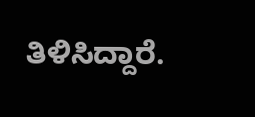ತಿಳಿಸಿದ್ದಾರೆ.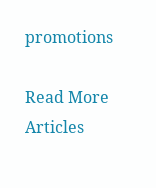promotions

Read More Articles